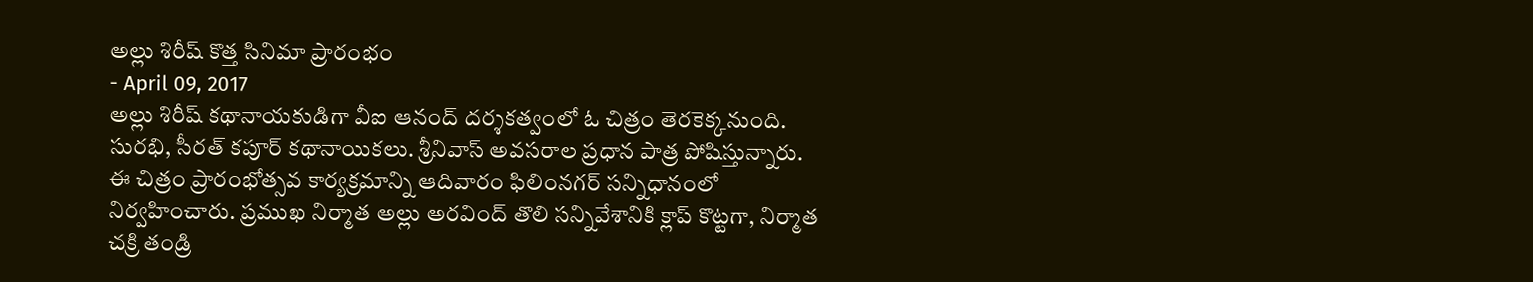అల్లు శిరీష్ కొత్త సినిమా ప్రారంభం
- April 09, 2017
అల్లు శిరీష్ కథానాయకుడిగా వీఐ ఆనంద్ దర్శకత్వంలో ఓ చిత్రం తెరకెక్కనుంది. సురభి, సీరత్ కపూర్ కథానాయికలు. శ్రీనివాస్ అవసరాల ప్రధాన పాత్ర పోషిస్తున్నారు. ఈ చిత్రం ప్రారంభోత్సవ కార్యక్రమాన్ని ఆదివారం ఫిలింనగర్ సన్నిధానంలో నిర్వహించారు. ప్రముఖ నిర్మాత అల్లు అరవింద్ తొలి సన్నివేశానికి క్లాప్ కొట్టగా, నిర్మాత చక్రి తండ్రి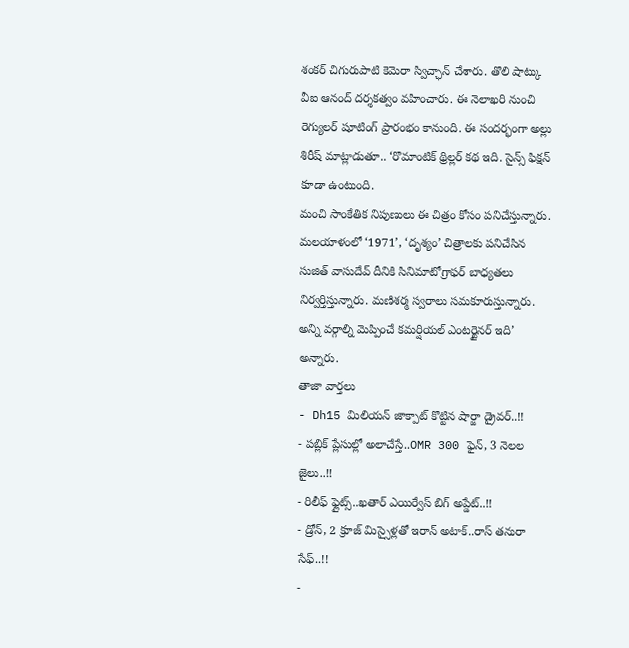శంకర్ చిగురుపాటి కెమెరా స్విచ్ఛాన్ చేశారు. తొలి షాట్కు వీఐ ఆనంద్ దర్శకత్వం వహించారు. ఈ నెలాఖరి నుంచి రెగ్యులర్ షూటింగ్ ప్రారంభం కానుంది. ఈ సందర్భంగా అల్లు శిరీష్ మాట్లాడుతూ.. ‘రొమాంటిక్ థ్రిల్లర్ కథ ఇది. సైన్స్ ఫిక్షన్ కూడా ఉంటుంది.
మంచి సాంకేతిక నిపుణులు ఈ చిత్రం కోసం పనిచేస్తున్నారు. మలయాళంలో ‘1971’, ‘దృశ్యం’ చిత్రాలకు పనిచేసిన సుజిత్ వాసుదేవ్ దీనికి సినిమాటోగ్రాఫర్ బాధ్యతలు నిర్వర్తిస్తున్నారు. మణిశర్మ స్వరాలు సమకూరుస్తున్నారు. అన్ని వర్గాల్ని మెప్పించే కమర్షియల్ ఎంటర్టైనర్ ఇది’ అన్నారు.
తాజా వార్తలు
- Dh15 మిలియన్ జాక్పాట్ కొట్టిన షార్జా డ్రైవర్..!!
- పబ్లిక్ ప్లేసుల్లో అలాచేస్తే..OMR 300 ఫైన్, 3 నెలల జైలు..!!
- రిలీఫ్ ఫ్లైట్స్..ఖతార్ ఎయిర్వేస్ బిగ్ అప్డేట్..!!
- డ్రోన్, 2 క్రూజ్ మిస్సైళ్లతో ఇరాన్ అటాక్..రాస్ తనురా సేఫ్..!!
-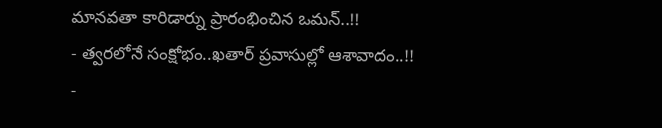మానవతా కారిడార్ను ప్రారంభించిన ఒమన్..!!
- త్వరలోనే సంక్షోభం..ఖతార్ ప్రవాసుల్లో ఆశావాదం..!!
-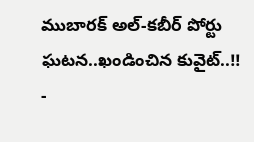ముబారక్ అల్-కబీర్ పోర్టు ఘటన..ఖండించిన కువైట్..!!
-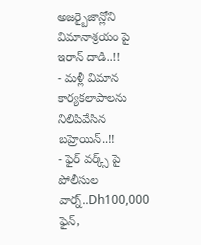అజర్బైజాన్లోని విమానాశ్రయం పై ఇరాన్ దాడి..!!
- మళ్లీ విమాన కార్యకలాపాలను నిలిపివేసిన బహ్రెయిన్..!!
- ఫైర్ వర్క్స్ పై పోలీసుల వార్న్..Dh100,000 ఫైన్,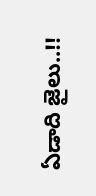ఏడాది జైలు..!!